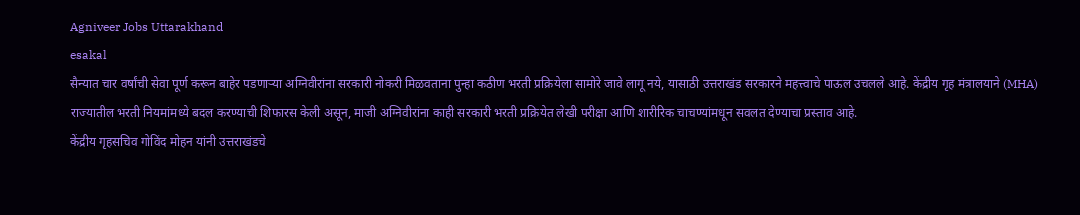Agniveer Jobs Uttarakhand
esakal
सैन्यात चार वर्षांची सेवा पूर्ण करून बाहेर पडणाऱ्या अग्निवीरांना सरकारी नोकरी मिळवताना पुन्हा कठीण भरती प्रक्रियेला सामोरे जावे लागू नये, यासाठी उत्तराखंड सरकारने महत्त्वाचे पाऊल उचलले आहे. केंद्रीय गृह मंत्रालयाने (MHA) राज्यातील भरती नियमांमध्ये बदल करण्याची शिफारस केली असून, माजी अग्निवीरांना काही सरकारी भरती प्रक्रियेत लेखी परीक्षा आणि शारीरिक चाचण्यांमधून सवलत देण्याचा प्रस्ताव आहे.
केंद्रीय गृहसचिव गोविंद मोहन यांनी उत्तराखंडचे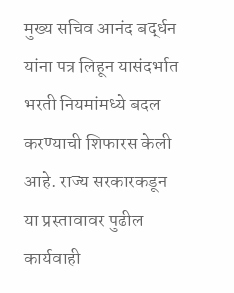मुख्य सचिव आनंद बर्द्धन यांना पत्र लिहून यासंदर्भात भरती नियमांमध्ये बदल करण्याची शिफारस केली आहे. राज्य सरकारकडून या प्रस्तावावर पुढील कार्यवाही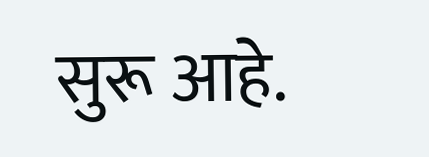सुरू आहे.